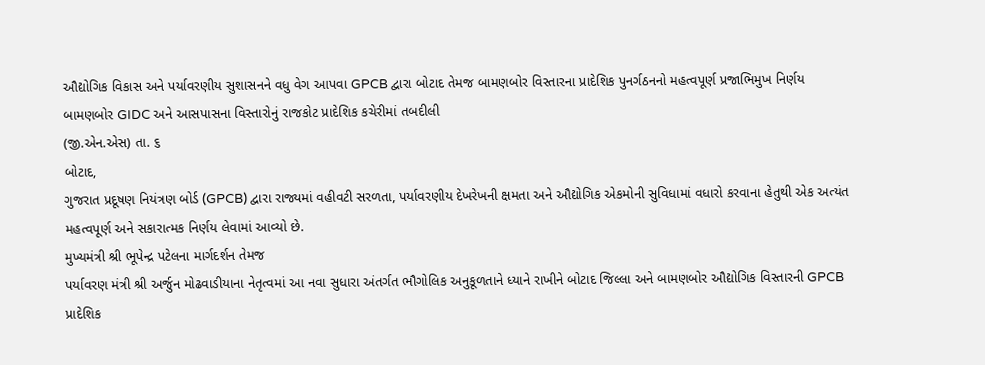ઔદ્યોગિક વિકાસ અને પર્યાવરણીય સુશાસનને વધુ વેગ આપવા GPCB દ્વારા બોટાદ તેમજ બામણબોર વિસ્તારના પ્રાદેશિક પુનર્ગઠનનો મહત્વપૂર્ણ પ્રજાભિમુખ નિર્ણય
બામણબોર GIDC અને આસપાસના વિસ્તારોનું રાજકોટ પ્રાદેશિક કચેરીમાં તબદીલી
(જી.એન.એસ) તા. ૬
બોટાદ,
ગુજરાત પ્રદૂષણ નિયંત્રણ બોર્ડ (GPCB) દ્વારા રાજ્યમાં વહીવટી સરળતા, પર્યાવરણીય દેખરેખની ક્ષમતા અને ઔદ્યોગિક એકમોની સુવિધામાં વધારો કરવાના હેતુથી એક અત્યંત મહત્વપૂર્ણ અને સકારાત્મક નિર્ણય લેવામાં આવ્યો છે.
મુખ્યમંત્રી શ્રી ભૂપેન્દ્ર પટેલના માર્ગદર્શન તેમજ
પર્યાવરણ મંત્રી શ્રી અર્જુન મોઢવાડીયાના નેતૃત્વમાં આ નવા સુધારા અંતર્ગત ભૌગોલિક અનુકૂળતાને ધ્યાને રાખીને બોટાદ જિલ્લા અને બામણબોર ઔદ્યોગિક વિસ્તારની GPCB પ્રાદેશિક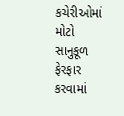કચેરીઓમાં મોટો સાનુકૂળ ફેરફાર કરવામાં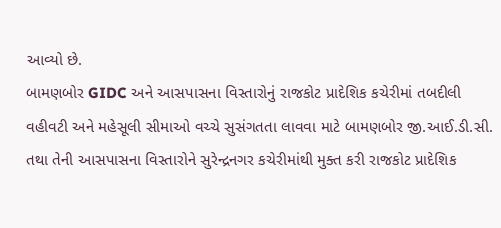આવ્યો છે.
બામણબોર GIDC અને આસપાસના વિસ્તારોનું રાજકોટ પ્રાદેશિક કચેરીમાં તબદીલી
વહીવટી અને મહેસૂલી સીમાઓ વચ્ચે સુસંગતતા લાવવા માટે બામણબોર જી.આઈ.ડી.સી. તથા તેની આસપાસના વિસ્તારોને સુરેન્દ્રનગર કચેરીમાંથી મુક્ત કરી રાજકોટ પ્રાદેશિક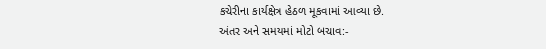કચેરીના કાર્યક્ષેત્ર હેઠળ મૂકવામાં આવ્યા છે.
અંતર અને સમયમાં મોટો બચાવ:-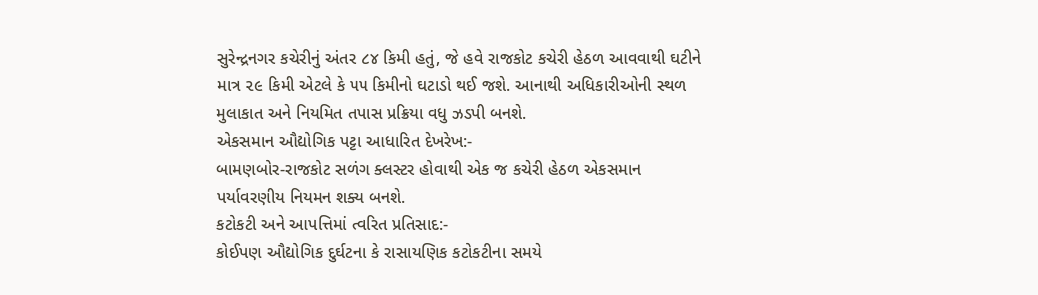સુરેન્દ્રનગર કચેરીનું અંતર ૮૪ કિમી હતું, જે હવે રાજકોટ કચેરી હેઠળ આવવાથી ઘટીને માત્ર ૨૯ કિમી એટલે કે ૫૫ કિમીનો ઘટાડો થઈ જશે. આનાથી અધિકારીઓની સ્થળ મુલાકાત અને નિયમિત તપાસ પ્રક્રિયા વધુ ઝડપી બનશે.
એકસમાન ઔદ્યોગિક પટ્ટા આધારિત દેખરેખ:-
બામણબોર-રાજકોટ સળંગ ક્લસ્ટર હોવાથી એક જ કચેરી હેઠળ એકસમાન પર્યાવરણીય નિયમન શક્ય બનશે.
કટોકટી અને આપત્તિમાં ત્વરિત પ્રતિસાદ:-
કોઈપણ ઔદ્યોગિક દુર્ઘટના કે રાસાયણિક કટોકટીના સમયે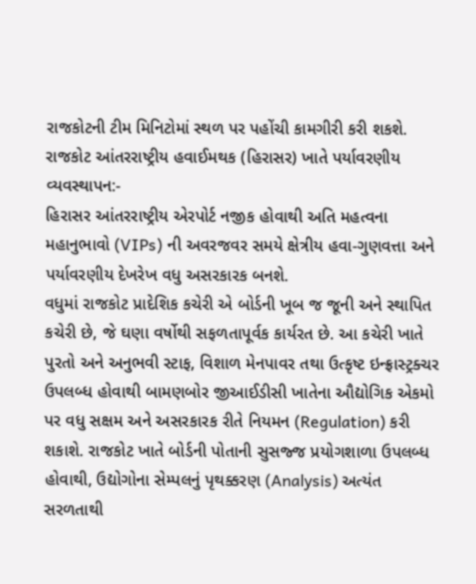રાજકોટની ટીમ મિનિટોમાં સ્થળ પર પહોંચી કામગીરી કરી શકશે.
રાજકોટ આંતરરાષ્ટ્રીય હવાઈમથક (હિરાસર) ખાતે પર્યાવરણીય વ્યવસ્થાપન:-
હિરાસર આંતરરાષ્ટ્રીય એરપોર્ટ નજીક હોવાથી અતિ મહત્વના મહાનુભાવો (VIPs) ની અવરજવર સમયે ક્ષેત્રીય હવા-ગુણવત્તા અને પર્યાવરણીય દેખરેખ વધુ અસરકારક બનશે.
વધુમાં રાજકોટ પ્રાદેશિક કચેરી એ બોર્ડની ખૂબ જ જૂની અને સ્થાપિત કચેરી છે, જે ઘણા વર્ષોથી સફળતાપૂર્વક કાર્યરત છે. આ કચેરી ખાતે પુરતો અને અનુભવી સ્ટાફ, વિશાળ મેનપાવર તથા ઉત્કૃષ્ટ ઇન્ફ્રાસ્ટ્રક્ચર ઉપલબ્ધ હોવાથી બામણબોર જીઆઈડીસી ખાતેના ઔદ્યોગિક એકમો પર વધુ સક્ષમ અને અસરકારક રીતે નિયમન (Regulation) કરી શકાશે. રાજકોટ ખાતે બોર્ડની પોતાની સુસજ્જ પ્રયોગશાળા ઉપલબ્ધ હોવાથી, ઉદ્યોગોના સેમ્પલનું પૃથક્કરણ (Analysis) અત્યંત સરળતાથી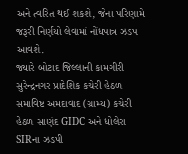અને ત્વરિત થઈ શકશે, જેના પરિણામે જરૂરી નિર્ણયો લેવામાં નોંધપાત્ર ઝડપ આવશે.
જ્યારે બોટાદ જિલ્લાની કામગીરી સુરેન્દ્રનગર પ્રાદેશિક કચેરી હેઠળ સમાવિષ્ટ અમદાવાદ (ગ્રામ્ય) કચેરી હેઠળ સાણંદ GIDC અને ધોલેરા SIRના ઝડપી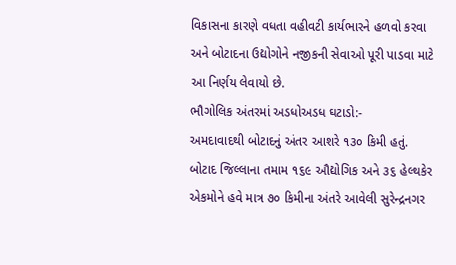વિકાસના કારણે વધતા વહીવટી કાર્યભારને હળવો કરવા અને બોટાદના ઉદ્યોગોને નજીકની સેવાઓ પૂરી પાડવા માટે આ નિર્ણય લેવાયો છે.
ભૌગોલિક અંતરમાં અડધોઅડધ ઘટાડો:-
અમદાવાદથી બોટાદનું અંતર આશરે ૧૩૦ કિમી હતું. બોટાદ જિલ્લાના તમામ ૧૬૯ ઔદ્યોગિક અને ૩૬ હેલ્થકેર એકમોને હવે માત્ર ૭૦ કિમીના અંતરે આવેલી સુરેન્દ્રનગર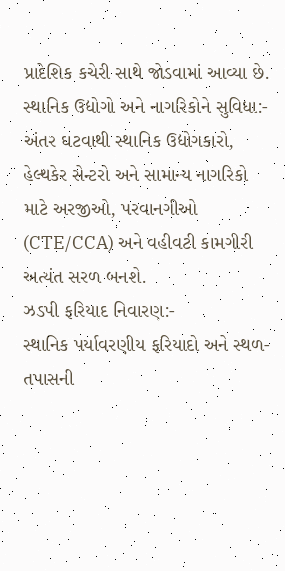પ્રાદેશિક કચેરી સાથે જોડવામાં આવ્યા છે.
સ્થાનિક ઉદ્યોગો અને નાગરિકોને સુવિધા:-
અંતર ઘટવાથી સ્થાનિક ઉદ્યોગકારો, હેલ્થકેર સેન્ટરો અને સામાન્ય નાગરિકો માટે અરજીઓ, પરવાનગીઓ (CTE/CCA) અને વહીવટી કામગીરી અત્યંત સરળ બનશે.
ઝડપી ફરિયાદ નિવારણ:-
સ્થાનિક પર્યાવરણીય ફરિયાદો અને સ્થળ-તપાસની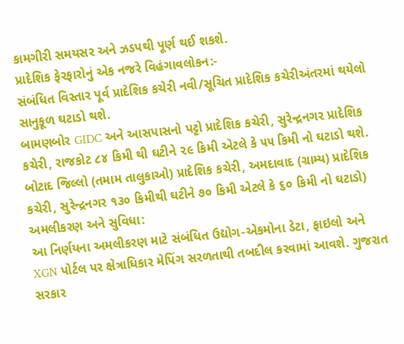કામગીરી સમયસર અને ઝડપથી પૂર્ણ થઈ શકશે.
પ્રાદેશિક ફેરફારોનું એક નજરે વિહંગાવલોકન:-
સંબંધિત વિસ્તાર પૂર્વ પ્રાદેશિક કચેરી નવી/સૂચિત પ્રાદેશિક કચેરીઅંતરમાં થયેલો સાનુકૂળ ઘટાડો થશે.
બામણબોર GIDC અને આસપાસનો પટ્ટો પ્રાદેશિક કચેરી, સુરેન્દ્રનગર પ્રાદેશિક કચેરી, રાજકોટ ૮૪ કિમી થી ઘટીને ૨૯ કિમી એટલે કે ૫૫ કિમી નો ઘટાડો થશે.
બોટાદ જિલ્લો (તમામ તાલુકાઓ) પ્રાદેશિક કચેરી, અમદાવાદ (ગ્રામ્ય) પ્રાદેશિક કચેરી, સુરેન્દ્રનગર ૧૩૦ કિમીથી ઘટીને ૭૦ કિમી એટલે કે ૬૦ કિમી નો ઘટાડો) અમલીકરણ અને સુવિધા:
આ નિર્ણયના અમલીકરણ માટે સંબંધિત ઉદ્યોગ-એકમોના ડેટા, ફાઇલો અને XGN પોર્ટલ પર ક્ષેત્રાધિકાર મેપિંગ સરળતાથી તબદીલ કરવામાં આવશે. ગુજરાત સરકાર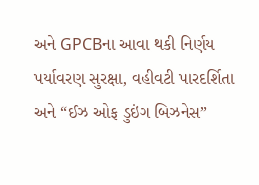અને GPCBના આવા થકી નિર્ણય પર્યાવરણ સુરક્ષા, વહીવટી પારદર્શિતા અને “ઈઝ ઓફ ડુઇંગ બિઝનેસ”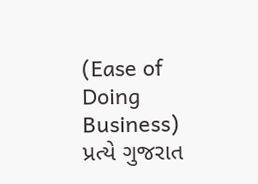(Ease of Doing Business) પ્રત્યે ગુજરાત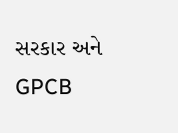સરકાર અને GPCB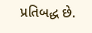પ્રતિબદ્ધ છે.